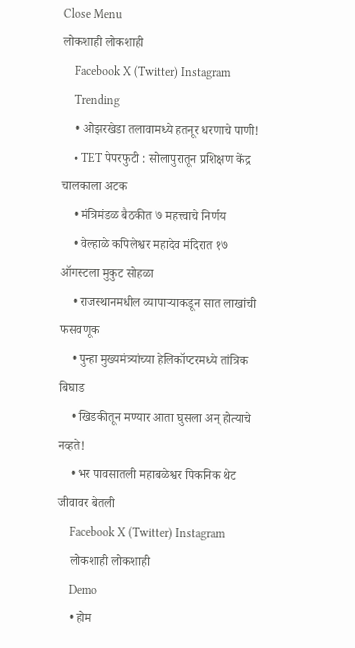Close Menu
लोकशाही लोकशाही
    Facebook X (Twitter) Instagram
    Trending
    • ओझरखेडा तलावामध्ये हतनूर धरणाचे पाणी!
    • TET पेपरफुटी : सोलापुरातून प्रशिक्षण केंद्र चालकाला अटक
    • मंत्रिमंडळ बैठकीत ७ महत्त्वाचे निर्णय
    • वेल्हाळे कपिलेश्वर महादेव मंदिरात १७ ऑगस्टला मुकुट सोहळा
    • राजस्थानमधील व्यापाऱ्याकडून सात लाखांची फसवणूक
    • पुन्हा मुख्यमंत्र्यांच्या हेलिकॉप्टरमध्ये तांत्रिक बिघाड
    • खिडकीतून मण्यार आता घुसला अन् होत्याचे नव्हते!
    • भर पावसातली महाबळेश्वर पिकनिक थेट जीवावर बेतली
    Facebook X (Twitter) Instagram
    लोकशाही लोकशाही
    Demo
    • होम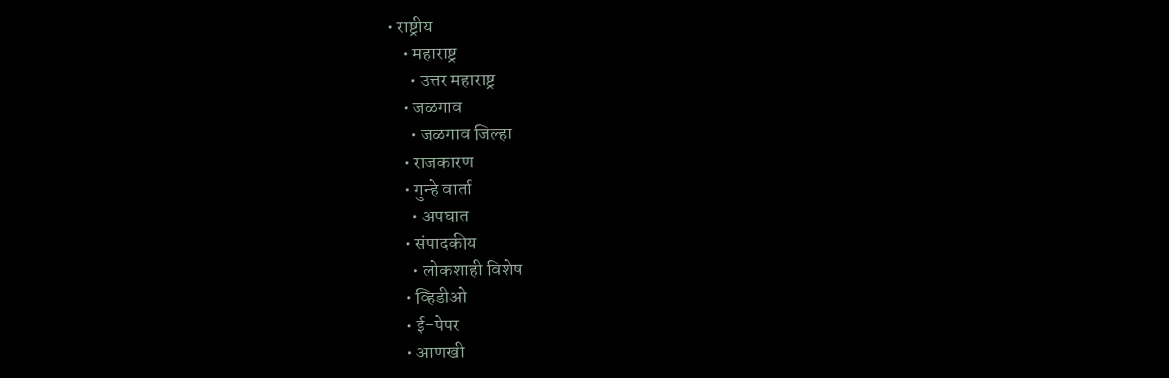• राष्ट्रीय
    • महाराष्ट्र
      • उत्तर महाराष्ट्र
    • जळगाव
      • जळगाव जिल्हा
    • राजकारण
    • गुन्हे वार्ता
      • अपघात
    • संपादकीय
      • लोकशाही विशेष
    • व्हिडीओ
    • ई-पेपर
    • आणखी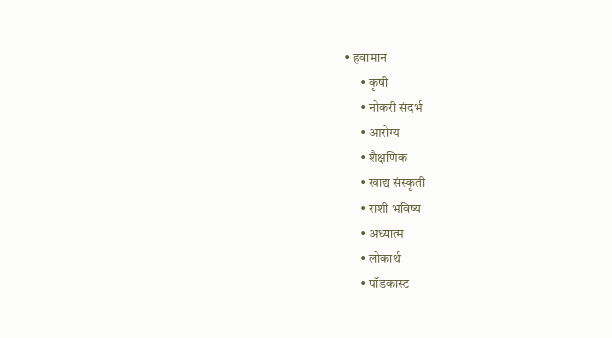• हवामान
      • कृषी
      • नोकरी संदर्भ
      • आरोग्य
      • शैक्षणिक
      • खाद्य संस्कृती
      • राशी भविष्य
      • अध्यात्म
      • लोकार्थ
      • पॉडकास्ट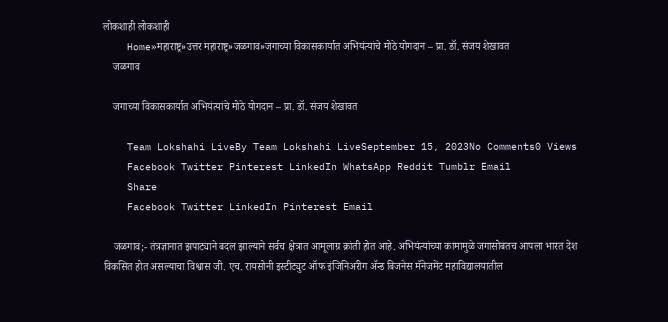लोकशाही लोकशाही
    Home»महाराष्ट्र»उत्तर महाराष्ट्र»जळगाव»जगाच्या विकासकार्यात अभियंत्यांचे मोठे योगदान – प्रा. डॉ. संजय शेखावत
    जळगाव

    जगाच्या विकासकार्यात अभियंत्यांचे मोठे योगदान – प्रा. डॉ. संजय शेखावत

    Team Lokshahi LiveBy Team Lokshahi LiveSeptember 15, 2023No Comments0 Views
    Facebook Twitter Pinterest LinkedIn WhatsApp Reddit Tumblr Email
    Share
    Facebook Twitter LinkedIn Pinterest Email

    जळगाव;- तंत्रज्ञानात झपाट्याने बदल झाल्याने सर्वच क्षेत्रात आमूलाग्र क्रांती होत आहे. अभियंत्यांच्या कामामुळे जगासोबतच आपला भारत देश विकसित होत असल्याचा विश्वास जी. एच. रायसोनी इस्टीट्युट ऑफ इंजिनिअरीग ॲन्ड बिजनेस मॅनेजमेंट महाविद्यालयातील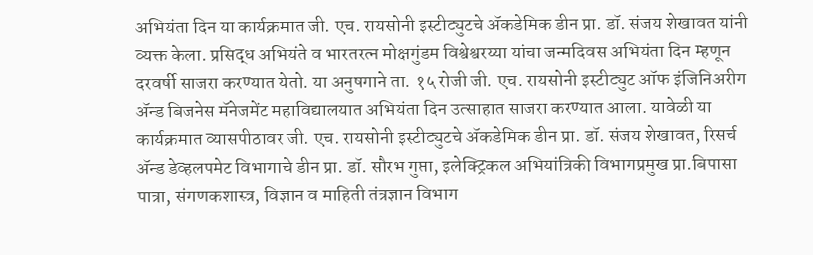अभियंता दिन या कार्यक्रमात जी. एच. रायसोनी इस्टीट्युटचे अ‍ॅकडेमिक डीन प्रा. डॉ. संजय शेखावत यांनी व्यक्त केला. प्रसिद्ध अभियंते व भारतरत्न मोक्षगुंडम विश्वेश्वरय्या यांचा जन्मदिवस अभियंता दिन म्हणून दरवर्षी साजरा करण्यात येतो. या अनुषगाने ता. १५ रोजी जी. एच. रायसोनी इस्टीट्युट ऑफ इंजिनिअरीग ॲन्ड बिजनेस मॅनेजमेंट महाविद्यालयात अभियंता दिन उत्साहात साजरा करण्यात आला. यावेळी या कार्यक्रमात व्यासपीठावर जी. एच. रायसोनी इस्टीट्युटचे अ‍ॅकडेमिक डीन प्रा. डॉ. संजय शेखावत, रिसर्च ॲन्ड डेव्हलपमेट विभागाचे डीन प्रा. डॉ. सौरभ गुप्ता, इलेक्ट्रिकल अभियांत्रिकी विभागप्रमुख प्रा.बिपासा पात्रा, संगणकशास्त्र, विज्ञान व माहिती तंत्रज्ञान विभाग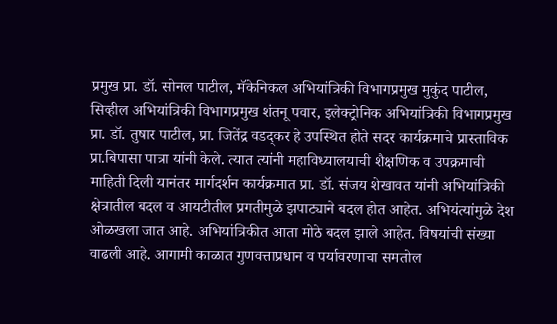प्रमुख प्रा. डॉ. सोनल पाटील, मॅकेनिकल अभियांत्रिकी विभागप्रमुख मुकुंद पाटील, सिव्हील अभियांत्रिकी विभागप्रमुख शंतनू पवार, इलेक्ट्रोनिक अभियांत्रिकी विभागप्रमुख प्रा. डॉ. तुषार पाटील, प्रा. जितेंद्र वडद्कर हे उपस्थित होते सदर कार्यक्रमाचे प्रास्ताविक प्रा.बिपासा पात्रा यांनी केले. त्यात त्यांनी महाविध्यालयाची शैक्षणिक व उपक्रमाची माहिती दिली यानंतर मार्गदर्शन कार्यक्रमात प्रा. डॉ. संजय शेखावत यांनी अभियांत्रिकी क्षेत्रातील बदल व आयटीतील प्रगतीमुळे झपाट्याने बदल होत आहेत. अभियंत्यांमुळे देश ओळखला जात आहे. अभियांत्रिकीत आता मोठे बदल झाले आहेत. विषयांची संख्या वाढली आहे. आगामी काळात गुणवत्ताप्रधान व पर्यावरणाचा समतोल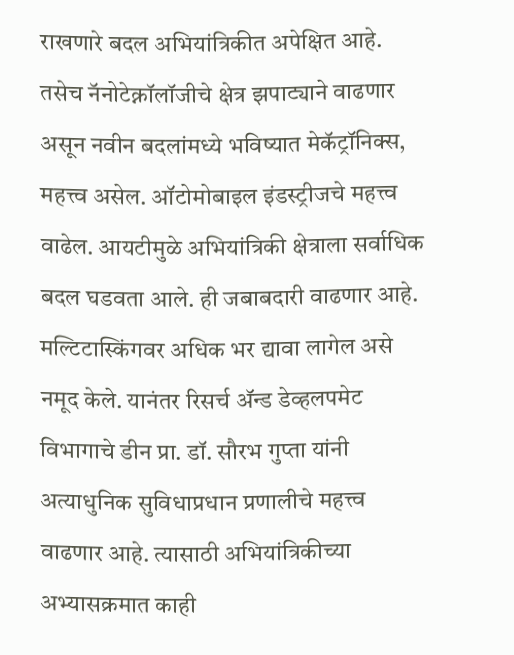राखणारे बदल अभियांत्रिकीत अपेक्षित आहे. तसेच नॅनोटेक्नॉलॉजीचे क्षेत्र झपाट्याने वाढणार असून नवीन बदलांमध्ये भविष्यात मेकॅट्रॉनिक्स, महत्त्व असेल. ऑटोमोबाइल इंडस्ट्रीजचे महत्त्व वाढेल. आयटीमुळे अभियांत्रिकी क्षेत्राला सर्वाधिक बदल घडवता आले. ही जबाबदारी वाढणार आहे. मल्टिटास्किंगवर अधिक भर द्यावा लागेल असे नमूद केले. यानंतर रिसर्च ॲन्ड डेव्हलपमेट विभागाचे डीन प्रा. डॉ. सौरभ गुप्ता यांनी अत्याधुनिक सुविधाप्रधान प्रणालीचे महत्त्व वाढणार आहे. त्यासाठी अभियांत्रिकीच्या अभ्यासक्रमात काही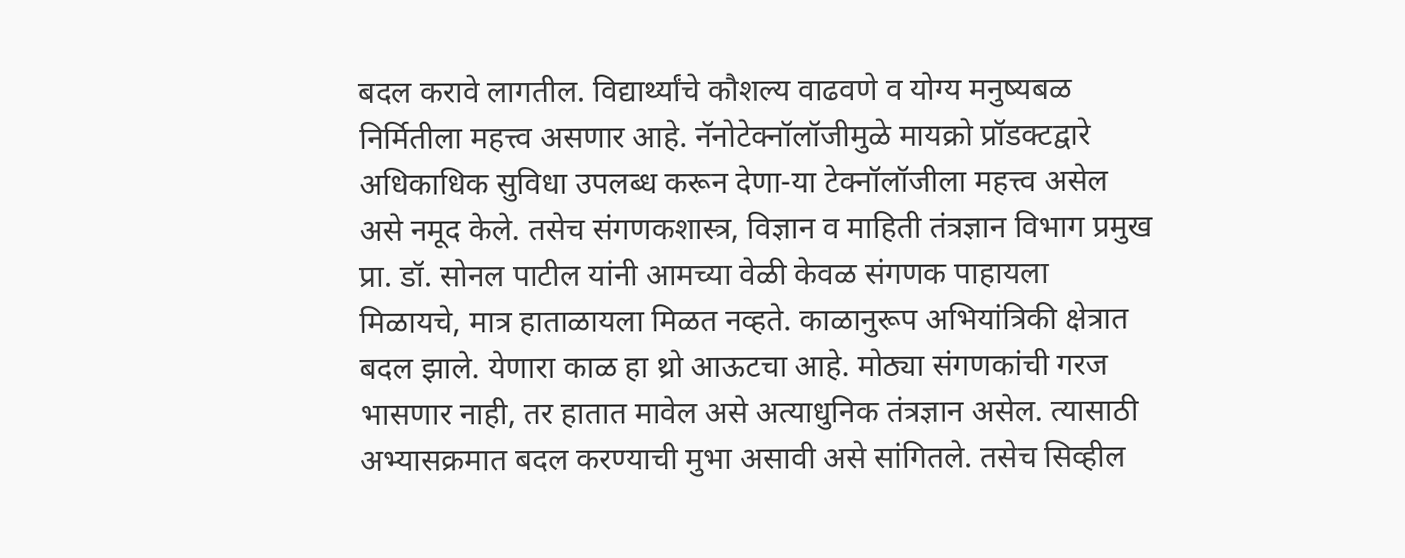बदल करावे लागतील. विद्यार्थ्यांचे कौशल्य वाढवणे व योग्य मनुष्यबळ निर्मितीला महत्त्व असणार आहे. नॅनोटेक्नॉलॉजीमुळे मायक्रो प्रॉडक्टद्वारे अधिकाधिक सुविधा उपलब्ध करून देणा-या टेक्नॉलॉजीला महत्त्व असेल असे नमूद केले. तसेच संगणकशास्त्र, विज्ञान व माहिती तंत्रज्ञान विभाग प्रमुख प्रा. डॉ. सोनल पाटील यांनी आमच्या वेळी केवळ संगणक पाहायला मिळायचे, मात्र हाताळायला मिळत नव्हते. काळानुरूप अभियांत्रिकी क्षेत्रात बदल झाले. येणारा काळ हा थ्रो आऊटचा आहे. मोठ्या संगणकांची गरज भासणार नाही, तर हातात मावेल असे अत्याधुनिक तंत्रज्ञान असेल. त्यासाठी अभ्यासक्रमात बदल करण्याची मुभा असावी असे सांगितले. तसेच सिव्हील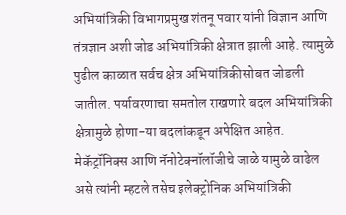अभियांत्रिकी विभागप्रमुख शंतनू पवार यांनी विज्ञान आणि तंत्रज्ञान अशी जोड अभियांत्रिकी क्षेत्रात झाली आहे. त्यामुळे पुढील काळात सर्वच क्षेत्र अभियांत्रिकीसोबत जोडली जातील. पर्यावरणाचा समतोल राखणारे बदल अभियांत्रिकी क्षेत्रामुळे होणा-या बदलांकडून अपेक्षित आहेत. मेकॅट्रॉनिक्स आणि नॅनोटेक्नॉलॉजीचे जाळे यामुळे वाढेल असे त्यांनी म्हटले तसेच इलेक्ट्रोनिक अभियांत्रिकी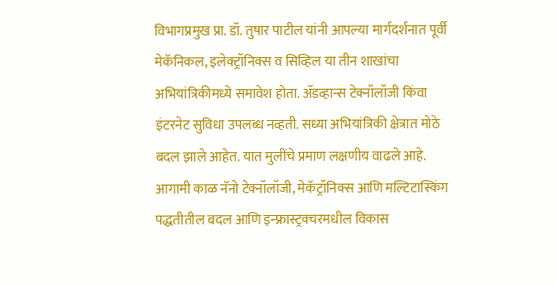विभागप्रमुख प्रा. डॉ. तुषार पाटील यांनी आपल्या मार्गदर्शनात पूर्वी मेकॅनिकल, इलेक्ट्रॉनिक्स व सिव्हिल या तीन शाखांचा अभियांत्रिकीमध्ये समावेश होता. ॲडव्हान्स टेक्नॉलॉजी किंवा इंटरनेट सुविधा उपलब्ध नव्हती. सध्या अभियांत्रिकी क्षेत्रात मोठे बदल झाले आहेत. यात मुलींचे प्रमाण लक्षणीय वाढले आहे. आगामी काळ नॅनो टेक्नॉलॉजी, मेकॅट्रॉनिक्स आणि मल्टिटास्किंग पद्धतीतील बदल आणि इन्फ्रास्ट्रक्चरमधील विकास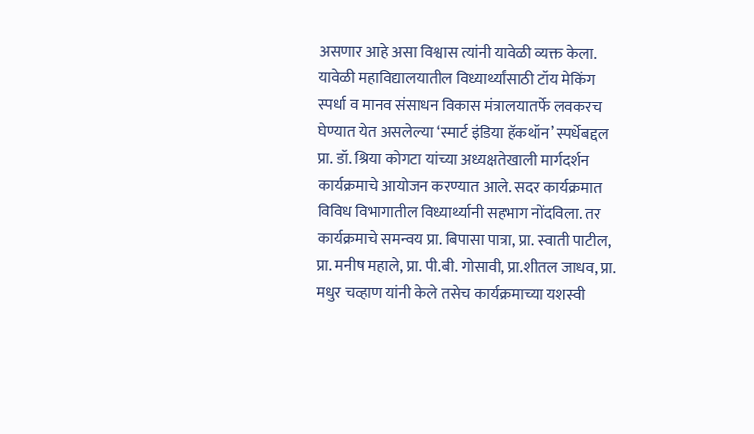असणार आहे असा विश्वास त्यांनी यावेळी व्यक्त केला. यावेळी महाविद्यालयातील विध्यार्थ्यांसाठी टॉय मेकिंग स्पर्धा व मानव संसाधन विकास मंत्रालयातर्फे लवकरच घेण्यात येत असलेल्या ‘स्मार्ट इंडिया हॅकथॉन’ स्पर्धेबद्दल प्रा. डॉ. श्रिया कोगटा यांच्या अध्यक्षतेखाली मार्गदर्शन कार्यक्रमाचे आयोजन करण्यात आले. सदर कार्यक्रमात विविध विभागातील विध्यार्थ्यानी सहभाग नोंदविला. तर कार्यक्रमाचे समन्वय प्रा. बिपासा पात्रा, प्रा. स्वाती पाटील, प्रा. मनीष महाले, प्रा. पी.बी. गोसावी, प्रा.शीतल जाधव, प्रा. मधुर चव्हाण यांनी केले तसेच कार्यक्रमाच्या यशस्वी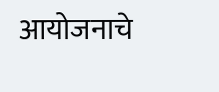आयोजनाचे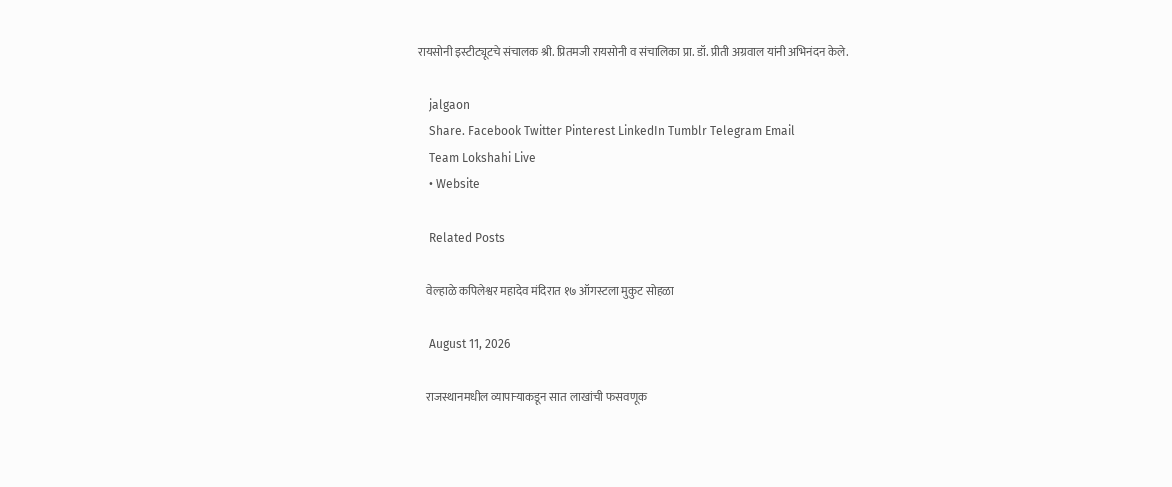रायसोनी इस्टीट्यूटचे संचालक श्री. प्रितमजी रायसोनी व संचालिका प्रा. डॉ. प्रीती अग्रवाल यांनी अभिनंदन केले.

    jalgaon
    Share. Facebook Twitter Pinterest LinkedIn Tumblr Telegram Email
    Team Lokshahi Live
    • Website

    Related Posts

    वेल्हाळे कपिलेश्वर महादेव मंदिरात १७ ऑगस्टला मुकुट सोहळा

    August 11, 2026

    राजस्थानमधील व्यापाऱ्याकडून सात लाखांची फसवणूक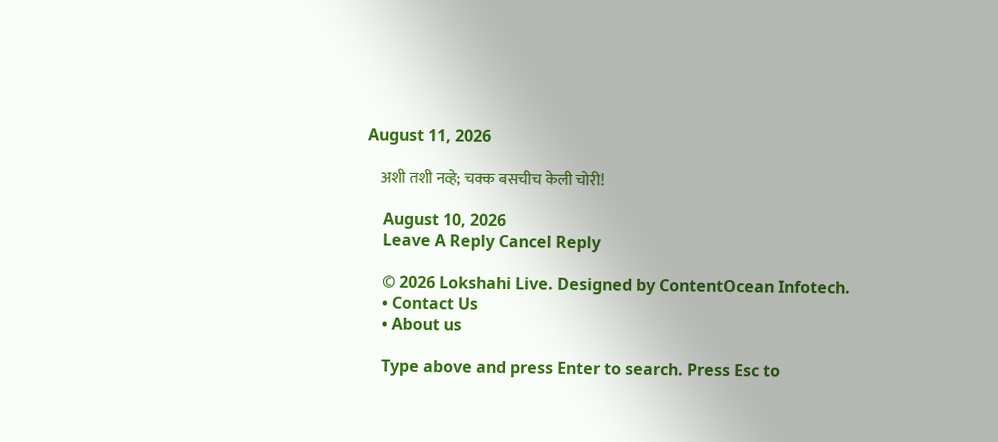August 11, 2026

    अशी तशी नव्हे; चक्क बसचीच केली चोरी!

    August 10, 2026
    Leave A Reply Cancel Reply

    © 2026 Lokshahi Live. Designed by ContentOcean Infotech.
    • Contact Us
    • About us

    Type above and press Enter to search. Press Esc to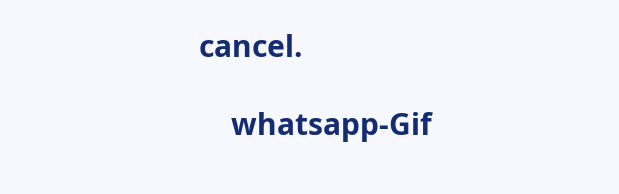cancel.

    whatsapp-Gif